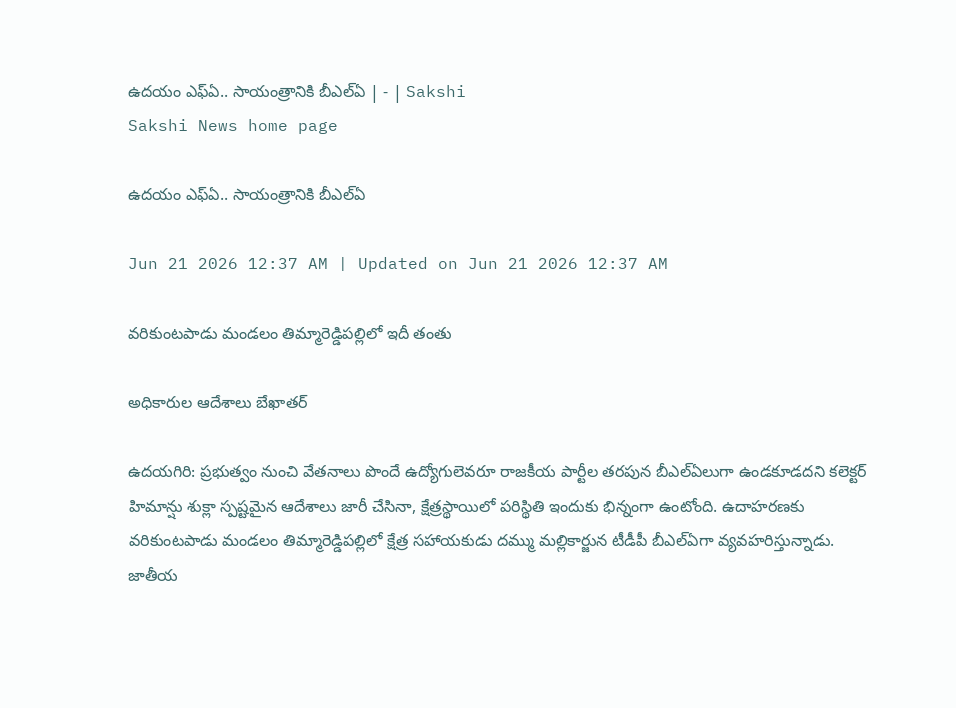ఉదయం ఎఫ్‌ఏ.. సాయంత్రానికి బీఎల్‌ఏ | - | Sakshi
Sakshi News home page

ఉదయం ఎఫ్‌ఏ.. సాయంత్రానికి బీఎల్‌ఏ

Jun 21 2026 12:37 AM | Updated on Jun 21 2026 12:37 AM

వరికుంటపాడు మండలం తిమ్మారెడ్డిపల్లిలో ఇదీ తంతు

అధికారుల ఆదేశాలు బేఖాతర్‌

ఉదయగిరి: ప్రభుత్వం నుంచి వేతనాలు పొందే ఉద్యోగులెవరూ రాజకీయ పార్టీల తరపున బీఎల్‌ఏలుగా ఉండకూడదని కలెక్టర్‌ హిమాన్షు శుక్లా స్పష్టమైన ఆదేశాలు జారీ చేసినా, క్షేత్రస్థాయిలో పరిస్థితి ఇందుకు భిన్నంగా ఉంటోంది. ఉదాహరణకు వరికుంటపాడు మండలం తిమ్మారెడ్డిపల్లిలో క్షేత్ర సహాయకుడు దమ్ము మల్లికార్జున టీడీపీ బీఎల్‌ఏగా వ్యవహరిస్తున్నాడు. జాతీయ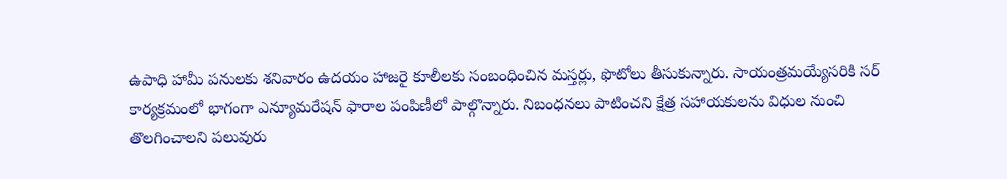ఉపాధి హామీ పనులకు శనివారం ఉదయం హాజరై కూలీలకు సంబంధించిన మస్తర్లు, ఫొటోలు తీసుకున్నారు. సాయంత్రమయ్యేసరికి సర్‌ కార్యక్రమంలో భాగంగా ఎన్యూమరేషన్‌ ఫారాల పంపిణీలో పాల్గొన్నారు. నిబంధనలు పాటించని క్షేత్ర సహాయకులను విధుల నుంచి తొలగించాలని పలువురు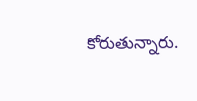కోరుతున్నారు.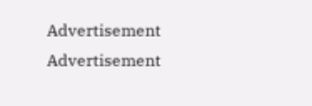Advertisement
Advertisement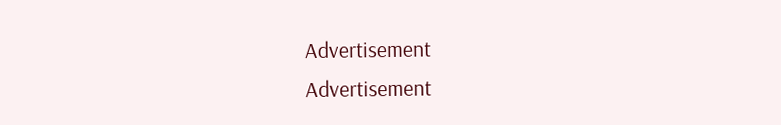Advertisement
Advertisement